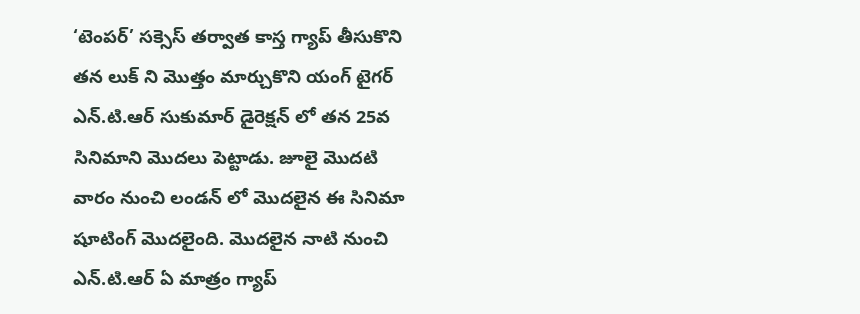‘టెంపర్’ సక్సెస్ తర్వాత కాస్త గ్యాప్ తీసుకొని తన లుక్ ని మొత్తం మార్చుకొని యంగ్ టైగర్ ఎన్.టి.ఆర్ సుకుమార్ డైరెక్షన్ లో తన 25వ సినిమాని మొదలు పెట్టాడు. జూలై మొదటి వారం నుంచి లండన్ లో మొదలైన ఈ సినిమా షూటింగ్ మొదలైంది. మొదలైన నాటి నుంచి ఎన్.టి.ఆర్ ఏ మాత్రం గ్యాప్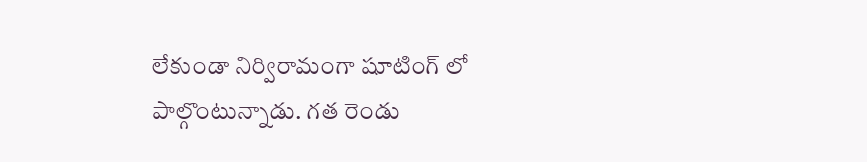లేకుండా నిర్విరామంగా షూటింగ్ లో పాల్గొంటున్నాడు. గత రెండు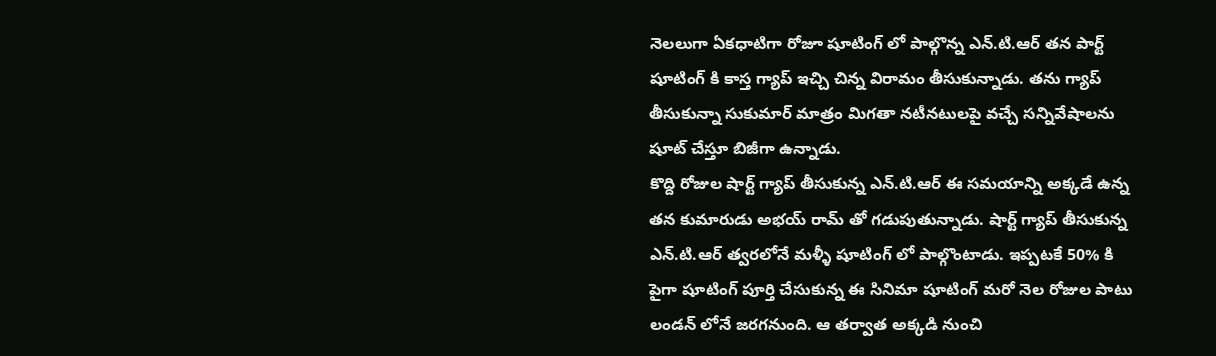నెలలుగా ఏకధాటిగా రోజూ షూటింగ్ లో పాల్గొన్న ఎన్.టి.ఆర్ తన పార్ట్ షూటింగ్ కి కాస్త గ్యాప్ ఇచ్చి చిన్న విరామం తీసుకున్నాడు. తను గ్యాప్ తీసుకున్నా సుకుమార్ మాత్రం మిగతా నటీనటులపై వచ్చే సన్నివేషాలను షూట్ చేస్తూ బిజీగా ఉన్నాడు.
కొద్ది రోజుల షార్ట్ గ్యాప్ తీసుకున్న ఎన్.టి.ఆర్ ఈ సమయాన్ని అక్కడే ఉన్న తన కుమారుడు అభయ్ రామ్ తో గడుపుతున్నాడు. షార్ట్ గ్యాప్ తీసుకున్న ఎన్.టి.ఆర్ త్వరలోనే మళ్ళీ షూటింగ్ లో పాల్గొంటాడు. ఇప్పటకే 50% కి పైగా షూటింగ్ పూర్తి చేసుకున్న ఈ సినిమా షూటింగ్ మరో నెల రోజుల పాటు లండన్ లోనే జరగనుంది. ఆ తర్వాత అక్కడి నుంచి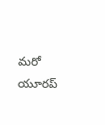మరో యూరప్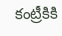కంట్రీకికి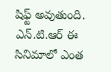షిఫ్ట్ అవుతుంది. ఎన్.టి.ఆర్ ఈ సినిమాలో ఎంత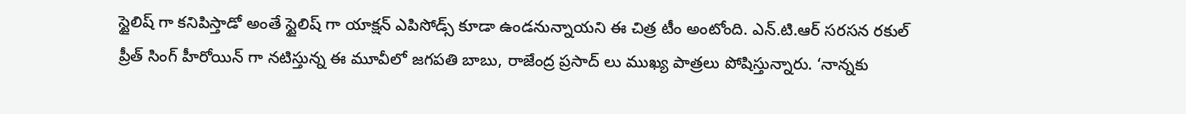స్టైలిష్ గా కనిపిస్తాడో అంతే స్టైలిష్ గా యాక్షన్ ఎపిసోడ్స్ కూడా ఉండనున్నాయని ఈ చిత్ర టీం అంటోంది. ఎన్.టి.ఆర్ సరసన రకుల్ ప్రీత్ సింగ్ హీరోయిన్ గా నటిస్తున్న ఈ మూవీలో జగపతి బాబు, రాజేంద్ర ప్రసాద్ లు ముఖ్య పాత్రలు పోషిస్తున్నారు. ‘నాన్నకు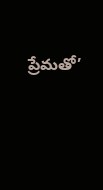ప్రేమతో’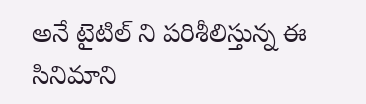అనే టైటిల్ ని పరిశీలిస్తున్న ఈ సినిమాని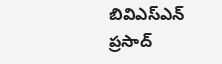బివిఎస్ఎన్ ప్రసాద్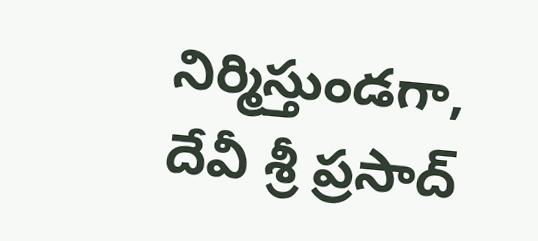నిర్మిస్తుండగా, దేవీ శ్రీ ప్రసాద్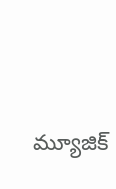మ్యూజిక్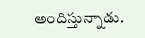అందిస్తున్నాడు.